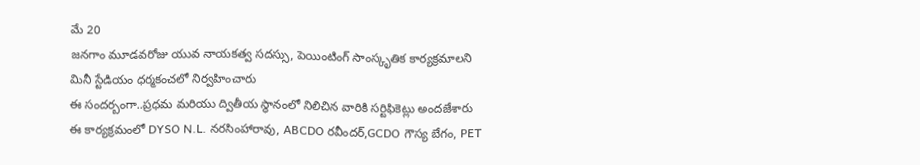మే 20
జనగాం మూడవరోజు యువ నాయకత్వ సదస్సు, పెయింటింగ్ సాంస్కృతిక కార్యక్రమాలని మినీ స్టేడియం ధర్మకంచలో నిర్వహించారు
ఈ సందర్బంగా..ప్రధమ మరియు ద్వితీయ స్థానంలో నిలిచిన వారికి సర్టిఫికెట్లు అందజేశారు
ఈ కార్యక్రమంలో DYSO N.L. నరసింహారావు, ABCDO రవీందర్,GCDO గౌస్య బేగం, PET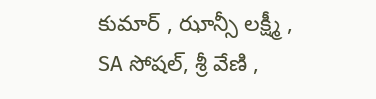కుమార్ , ఝాన్సీ లక్ష్మీ , SA సోషల్, శ్రీ వేణి ,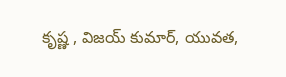కృష్ణ , విజయ్ కుమార్, యువత,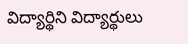విద్యార్థిని విద్యార్థులు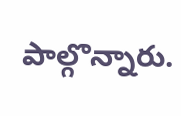పాల్గొన్నారు.